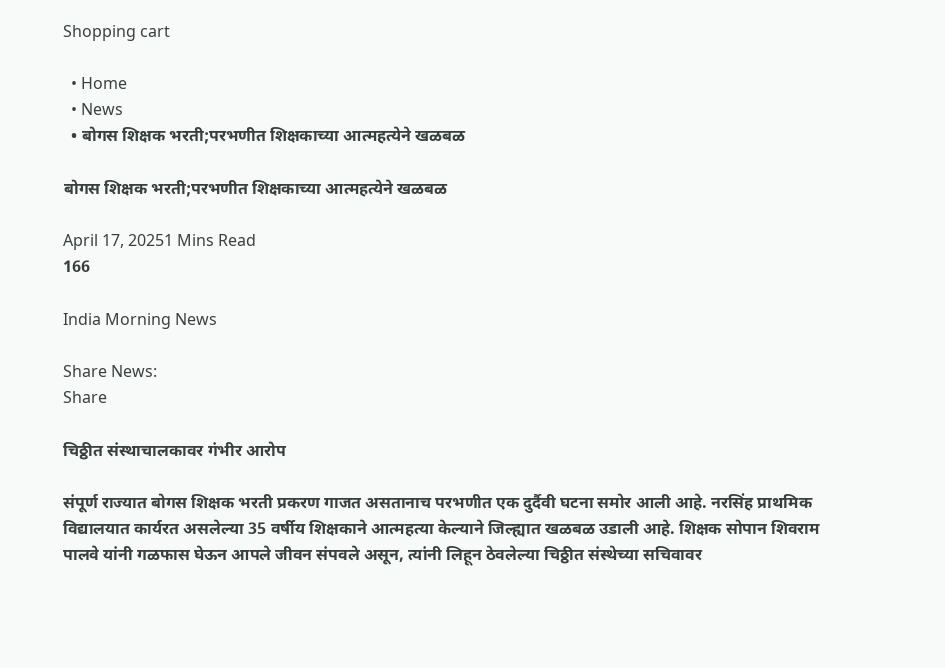Shopping cart

  • Home
  • News
  • बोगस शिक्षक भरती;परभणीत शिक्षकाच्या आत्महत्येने खळबळ

बोगस शिक्षक भरती;परभणीत शिक्षकाच्या आत्महत्येने खळबळ

April 17, 20251 Mins Read
166

India Morning News

Share News:
Share

चिठ्ठीत संस्थाचालकावर गंभीर आरोप

संपूर्ण राज्यात बोगस शिक्षक भरती प्रकरण गाजत असतानाच परभणीत एक दुर्दैवी घटना समोर आली आहे. नरसिंह प्राथमिक विद्यालयात कार्यरत असलेल्या 35 वर्षीय शिक्षकाने आत्महत्या केल्याने जिल्ह्यात खळबळ उडाली आहे. शिक्षक सोपान शिवराम पालवे यांनी गळफास घेऊन आपले जीवन संपवले असून, त्यांनी लिहून ठेवलेल्या चिठ्ठीत संस्थेच्या सचिवावर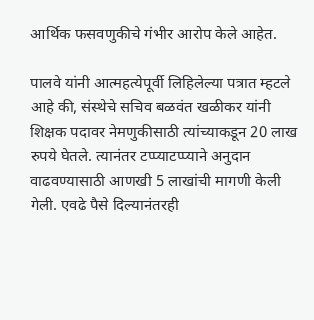आर्थिक फसवणुकीचे गंभीर आरोप केले आहेत.

पालवे यांनी आत्महत्येपूर्वी लिहिलेल्या पत्रात म्हटले आहे की, संस्थेचे सचिव बळवंत खळीकर यांनी शिक्षक पदावर नेमणुकीसाठी त्यांच्याकडून 20 लाख रुपये घेतले. त्यानंतर टप्प्याटप्प्याने अनुदान वाढवण्यासाठी आणखी 5 लाखांची मागणी केली गेली. एवढे पैसे दिल्यानंतरही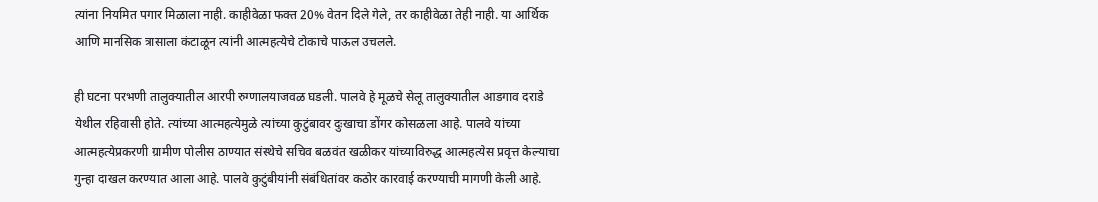त्यांना नियमित पगार मिळाला नाही. काहीवेळा फक्त 20% वेतन दिले गेले, तर काहीवेळा तेही नाही. या आर्थिक आणि मानसिक त्रासाला कंटाळून त्यांनी आत्महत्येचे टोकाचे पाऊल उचलले.

ही घटना परभणी तालुक्यातील आरपी रुग्णालयाजवळ घडली. पालवे हे मूळचे सेलू तालुक्यातील आडगाव दराडे येथील रहिवासी होते. त्यांच्या आत्महत्येमुळे त्यांच्या कुटुंबावर दुःखाचा डोंगर कोसळला आहे. पालवे यांच्या आत्महत्येप्रकरणी ग्रामीण पोलीस ठाण्यात संस्थेचे सचिव बळवंत खळीकर यांच्याविरुद्ध आत्महत्येस प्रवृत्त केल्याचा गुन्हा दाखल करण्यात आला आहे. पालवे कुटुंबीयांनी संबंधितांवर कठोर कारवाई करण्याची मागणी केली आहे.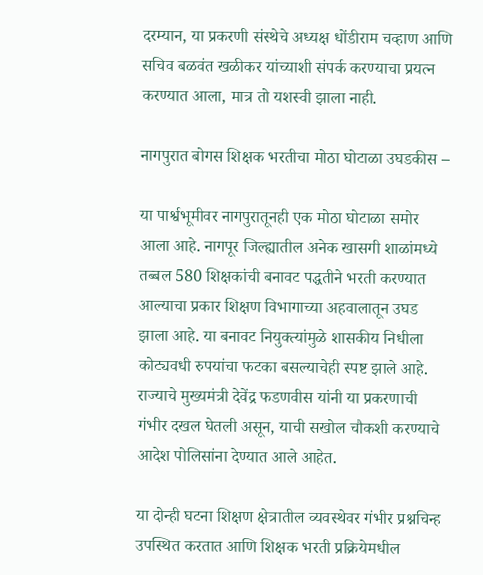दरम्यान, या प्रकरणी संस्थेचे अध्यक्ष धोंडीराम चव्हाण आणि सचिव बळवंत खळीकर यांच्याशी संपर्क करण्याचा प्रयत्न करण्यात आला, मात्र तो यशस्वी झाला नाही.

नागपुरात बोगस शिक्षक भरतीचा मोठा घोटाळा उघडकीस –

या पार्श्वभूमीवर नागपुरातूनही एक मोठा घोटाळा समोर आला आहे. नागपूर जिल्ह्यातील अनेक खासगी शाळांमध्ये तब्बल 580 शिक्षकांची बनावट पद्धतीने भरती करण्यात आल्याचा प्रकार शिक्षण विभागाच्या अहवालातून उघड झाला आहे. या बनावट नियुक्त्यांमुळे शासकीय निधीला कोट्यवधी रुपयांचा फटका बसल्याचेही स्पष्ट झाले आहे. राज्याचे मुख्यमंत्री देवेंद्र फडणवीस यांनी या प्रकरणाची गंभीर दखल घेतली असून, याची सखोल चौकशी करण्याचे आदेश पोलिसांना देण्यात आले आहेत.

या दोन्ही घटना शिक्षण क्षेत्रातील व्यवस्थेवर गंभीर प्रश्नचिन्ह उपस्थित करतात आणि शिक्षक भरती प्रक्रियेमधील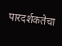पारदर्शकतेचा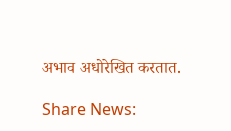अभाव अधोरेखित करतात.

Share News: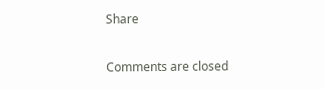Share

Comments are closed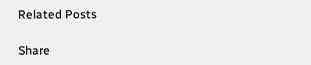Related Posts

Share